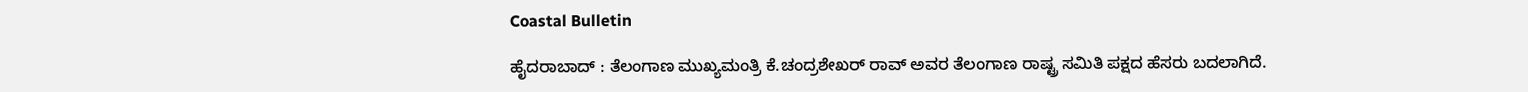Coastal Bulletin

ಹೈದರಾಬಾದ್ : ತೆಲಂಗಾಣ ಮುಖ್ಯಮಂತ್ರಿ ಕೆ.ಚಂದ್ರಶೇಖರ್ ರಾವ್ ಅವರ ತೆಲಂಗಾಣ ರಾಷ್ಟ್ರ ಸಮಿತಿ ಪಕ್ಷದ ಹೆಸರು ಬದಲಾಗಿದೆ.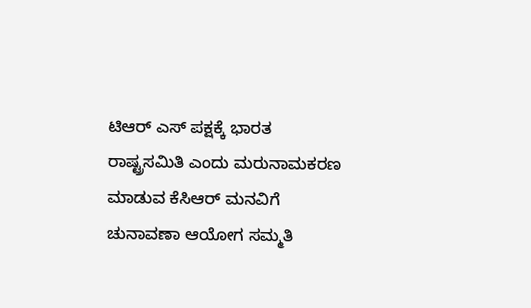ಟಿಆರ್ ಎಸ್ ಪಕ್ಷಕ್ಕೆ ಭಾರತ ರಾಷ್ಟ್ರಸಮಿತಿ ಎಂದು ಮರುನಾಮಕರಣ ಮಾಡುವ ಕೆಸಿಆರ್ ಮನವಿಗೆ ಚುನಾವಣಾ ಆಯೋಗ‌ ಸಮ್ಮತಿ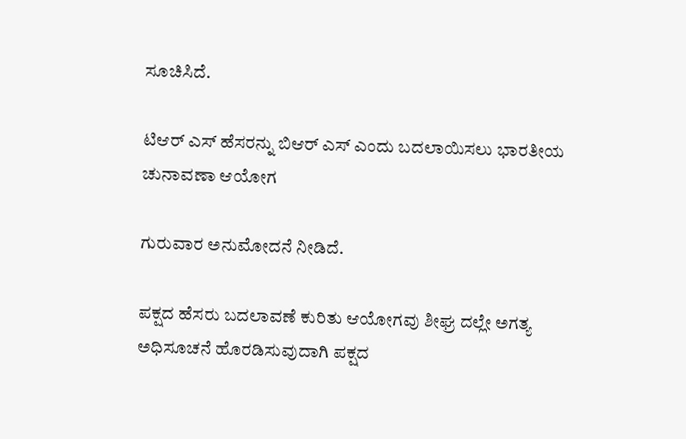ಸೂಚಿಸಿದೆ.

ಟಿಆರ್ ಎಸ್ ಹೆಸರನ್ನು ಬಿಆರ್ ಎಸ್ ಎಂದು ಬದಲಾಯಿಸಲು ಭಾರತೀಯ ಚುನಾವಣಾ ಆಯೋಗ‌

ಗುರುವಾರ ಅನುಮೋದನೆ ನೀಡಿದೆ.

ಪಕ್ಷದ ಹೆಸರು ಬದಲಾವಣೆ ಕುರಿತು ಆಯೋಗವು ಶೀಘ್ರ ದಲ್ಲೇ ಅಗತ್ಯ ಅಧಿಸೂಚನೆ ಹೊರಡಿಸುವುದಾಗಿ ಪಕ್ಷದ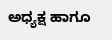ಅಧ್ಯಕ್ಷ ಹಾಗೂ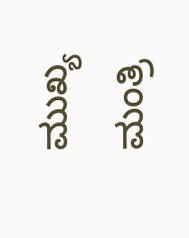ಮುಖ್ಯ ಮಂತ್ರಿ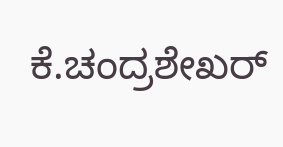ಕೆ.ಚಂದ್ರಶೇಖರ್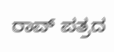ರಾವ್ ಪತ್ರದ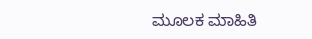ಮೂಲಕ ಮಾಹಿತಿ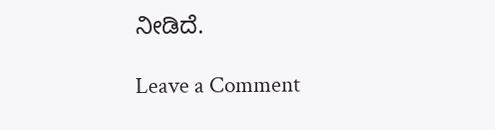ನೀಡಿದೆ.

Leave a Comment